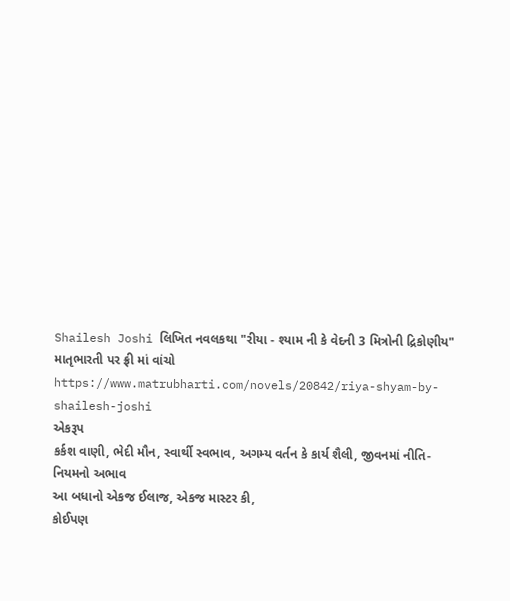Shailesh Joshi લિખિત નવલકથા "રીયા - શ્યામ ની કે વેદની 3 મિત્રોની દ્રિકોણીય" માતૃભારતી પર ફ્રી માં વાંચો
https://www.matrubharti.com/novels/20842/riya-shyam-by-shailesh-joshi
એકરૂપ
કર્કશ વાણી, ભેદી મૌન, સ્વાર્થી સ્વભાવ, અગમ્ય વર્તન કે કાર્ય શૈલી, જીવનમાં નીતિ-નિયમનો અભાવ
આ બધાનો એકજ ઈલાજ, એકજ માસ્ટર કી,
કોઈપણ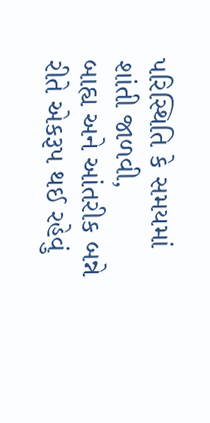પરિસ્થિતિ કે સમયમાં શાંતી જાળવી,
બાહ્ય અને આંતરીક બન્ને રીતે એકરૂપ થઈ રહેવું